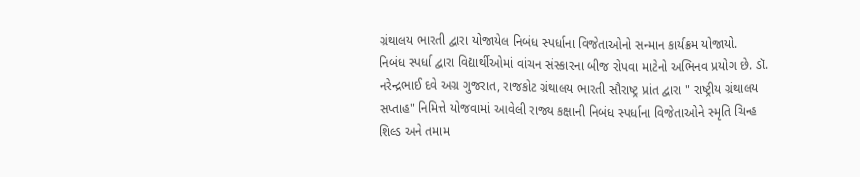ગ્રંથાલય ભારતી દ્વારા યોજાયેલ નિબંધ સ્પર્ધાના વિજેતાઓનો સન્માન કાર્યક્રમ યોજાયો.
નિબંધ સ્પર્ધા દ્વારા વિદ્યાર્થીઓમાં વાંચન સંસ્કારના બીજ રોપવા માટેનો અભિનવ પ્રયોગ છે. ડૉ. નરેન્દ્રભાઈ દવે અગ્ર ગુજરાત, રાજકોટ ગ્રંથાલય ભારતી સૌરાષ્ટ્ર પ્રાંત દ્વારા " રાષ્ટ્રીય ગ્રંથાલય સપ્તાહ" નિમિત્તે યોજવામાં આવેલી રાજ્ય કક્ષાની નિબંધ સ્પર્ધાના વિજેતાઓને સ્મૃતિ ચિન્હ શિલ્ડ અને તમામ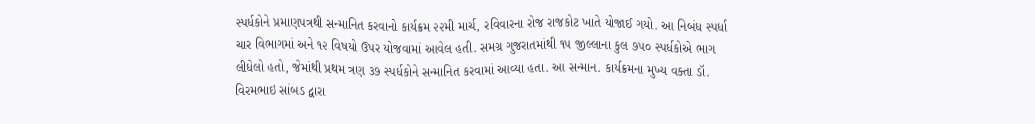સ્પર્ધકોને પ્રમાણપત્રથી સન્માનિત કરવાનો કાર્યક્રમ ૨૨મી માર્ચ, રવિવારના રોજ રાજકોટ ખાતે યોજાઈ ગયો. આ નિબંધ સ્પર્ધા ચાર વિભાગમાં અને ૧૨ વિષયો ઉપર યોજવામાં આવેલ હતી. સમગ્ર ગુજરાતમાંથી ૧૫ જીલ્લાના કુલ ૭૫૦ સ્પર્ધકોએ ભાગ લીધેલો હતો, જેમાંથી પ્રથમ ત્રણ ૩૭ સ્પર્ધકોને સન્માનિત કરવામાં આવ્યા હતા. આ સન્માન. કાર્યક્રમના મુખ્ય વક્તા ડૉ. વિરમભાઇ સાંબડ દ્વારા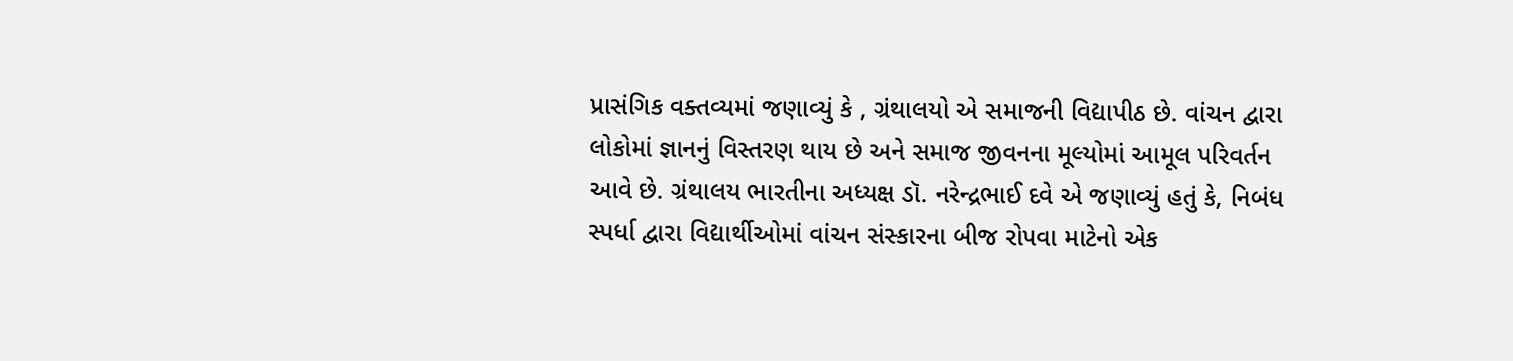પ્રાસંગિક વક્તવ્યમાં જણાવ્યું કે , ગ્રંથાલયો એ સમાજની વિદ્યાપીઠ છે. વાંચન દ્વારા લોકોમાં જ્ઞાનનું વિસ્તરણ થાય છે અને સમાજ જીવનના મૂલ્યોમાં આમૂલ પરિવર્તન આવે છે. ગ્રંથાલય ભારતીના અધ્યક્ષ ડૉ. નરેન્દ્રભાઈ દવે એ જણાવ્યું હતું કે, નિબંધ સ્પર્ધા દ્વારા વિદ્યાર્થીઓમાં વાંચન સંસ્કારના બીજ રોપવા માટેનો એક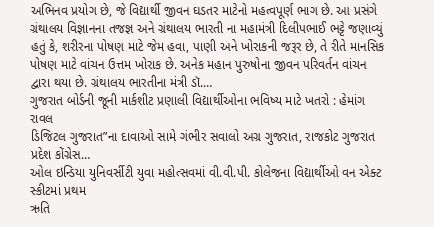અભિનવ પ્રયોગ છે, જે વિદ્યાર્થી જીવન ઘડતર માટેનો મહત્વપૂર્ણ ભાગ છે. આ પ્રસંગે ગ્રંથાલય વિજ્ઞાનના તજજ્ઞ અને ગ્રંથાલય ભારતી ના મહામંત્રી દિલીપભાઈ ભટ્ટે જણાવ્યું હતું કે, શરીરના પોષણ માટે જેમ હવા, પાણી અને ખોરાકની જરૂર છે, તે રીતે માનસિક પોષણ માટે વાંચન ઉત્તમ ખોરાક છે. અનેક મહાન પુરુષોના જીવન પરિવર્તન વાંચન દ્વારા થયા છે. ગ્રંથાલય ભારતીના મંત્રી ડૉ.…
ગુજરાત બોર્ડની જૂની માર્કશીટ પ્રણાલી વિદ્યાર્થીઓના ભવિષ્ય માટે ખતરો : હેમાંગ રાવલ
ડિજિટલ ગુજરાત”ના દાવાઓ સામે ગંભીર સવાલો અગ્ર ગુજરાત, રાજકોટ ગુજરાત પ્રદેશ કોંગ્રેસ…
ઓલ ઇન્ડિયા યુનિવર્સીટી યુવા મહોત્સવમાં વી.વી.પી. કોલેજના વિદ્યાર્થીઓ વન એક્ટ સ્કીટમાં પ્રથમ
ઋતિ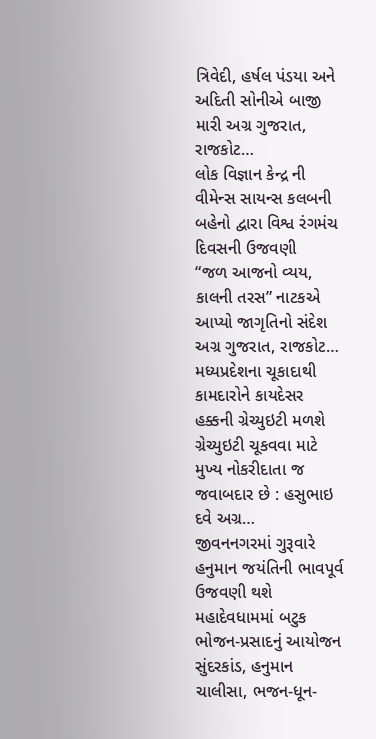ત્રિવેદી, હર્ષલ પંડયા અને અદિતી સોનીએ બાજી મારી અગ્ર ગુજરાત, રાજકોટ…
લોક વિજ્ઞાન કેન્દ્ર ની વીમેન્સ સાયન્સ કલબની બહેનો દ્વારા વિશ્વ રંગમંચ દિવસની ઉજવણી
“જળ આજનો વ્યય, કાલની તરસ” નાટકએ આપ્યો જાગૃતિનો સંદેશ અગ્ર ગુજરાત, રાજકોટ…
મધ્યપ્રદેશના ચૂકાદાથી કામદારોને કાયદેસર હક્કની ગ્રેચ્યુઇટી મળશે
ગ્રેચ્યુઇટી ચૂકવવા માટે મુખ્ય નોકરીદાતા જ જવાબદાર છે : હસુભાઇ દવે અગ્ર…
જીવનનગરમાં ગુરૂવારે હનુમાન જયંતિની ભાવપૂર્વ ઉજવણી થશે
મહાદેવધામમાં બટુક ભોજન-પ્રસાદનું આયોજન સુંદરકાંડ, હનુમાન ચાલીસા, ભજન-ધૂન-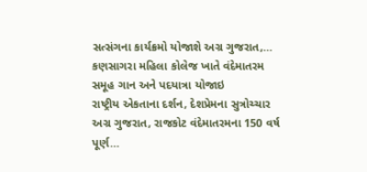સત્સંગના કાર્યક્રમો યોજાશે અગ્ર ગુજરાત,…
કણસાગરા મહિલા કોલેજ ખાતે વંદેમાતરમ સમૂહ ગાન અને પદયાત્રા યોજાઇ
રાષ્ટ્રીય એકતાના દર્શન, દેશપ્રેમના સુત્રોચ્ચાર અગ્ર ગુજરાત, રાજકોટ વંદેમાતરમના 150 વર્ષ પૂર્ણ…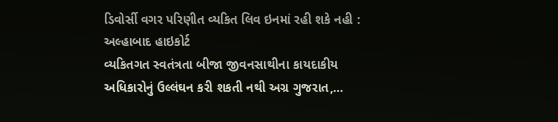ડિવોર્સી વગર પરિણીત વ્યકિત લિવ ઇનમાં રહી શકે નહી : અલ્હાબાદ હાઇકોર્ટ
વ્યકિતગત સ્વતંત્રતા બીજા જીવનસાથીના કાયદાકીય અધિકારોનું ઉલ્લંઘન કરી શકતી નથી અગ્ર ગુજરાત,…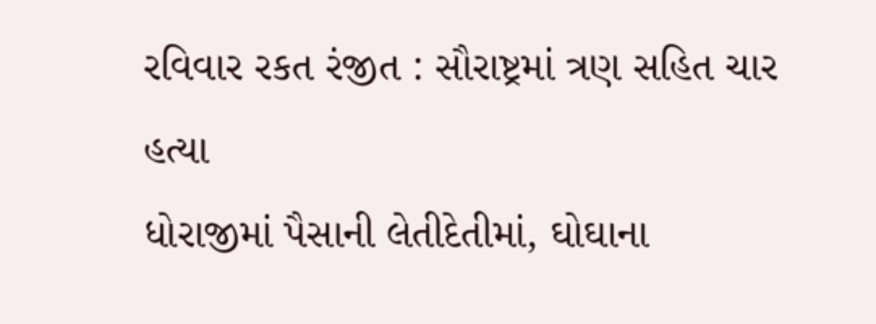રવિવાર રકત રંજીત : સૌરાષ્ટ્રમાં ત્રણ સહિત ચાર હત્યા
ધોરાજીમાં પૈસાની લેતીદેતીમાં, ઘોઘાના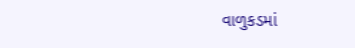વાળુકડમાં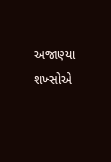અજાણ્યા શખ્સોએ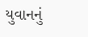યુવાનનું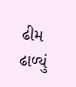ઢીમ ઢાળ્યું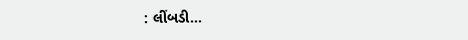: લીંબડી…